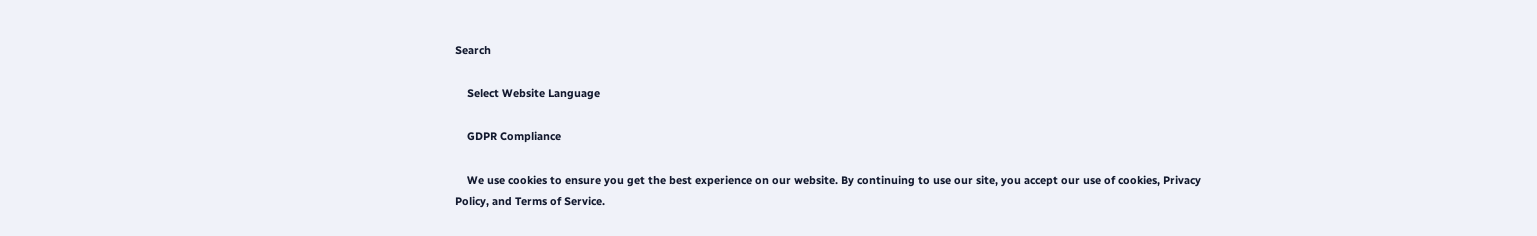Search

    Select Website Language

    GDPR Compliance

    We use cookies to ensure you get the best experience on our website. By continuing to use our site, you accept our use of cookies, Privacy Policy, and Terms of Service.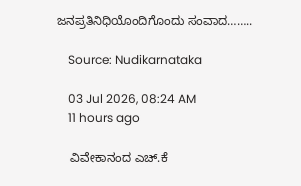ಜನಪ್ರತಿನಿಧಿಯೊಂದಿಗೊಂದು ಸಂವಾದ……..

    Source: Nudikarnataka

    03 Jul 2026, 08:24 AM
    11 hours ago

    ವಿವೇಕಾನಂದ ಎಚ್.ಕೆ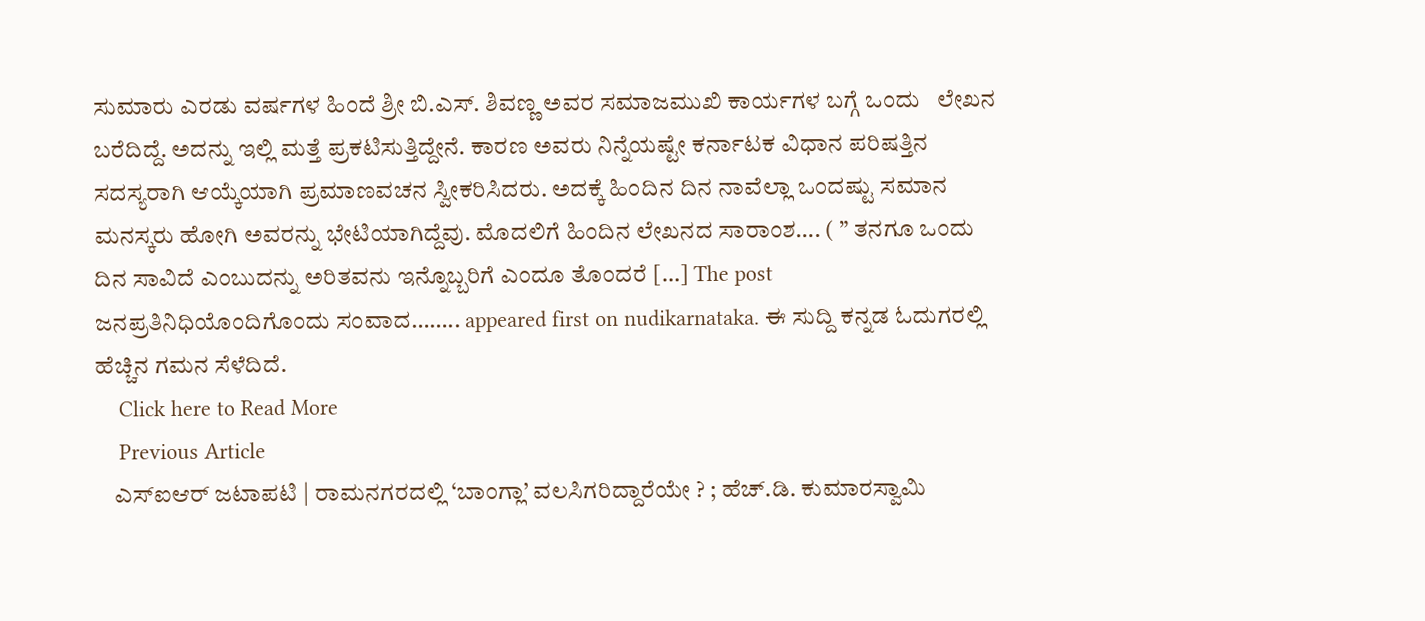ಸುಮಾರು ಎರಡು ವರ್ಷಗಳ ಹಿಂದೆ ಶ್ರೀ ಬಿ.ಎಸ್. ಶಿವಣ್ಣ ಅವರ ಸಮಾಜಮುಖಿ ಕಾರ್ಯಗಳ ಬಗ್ಗೆ ಒಂದು   ಲೇಖನ ಬರೆದಿದ್ದೆ. ಅದನ್ನು ಇಲ್ಲಿ ಮತ್ತೆ ಪ್ರಕಟಿಸುತ್ತಿದ್ದೇನೆ. ಕಾರಣ ಅವರು ನಿನ್ನೆಯಷ್ಟೇ ಕರ್ನಾಟಕ ವಿಧಾನ ಪರಿಷತ್ತಿನ ಸದಸ್ಯರಾಗಿ ಆಯ್ಕೆಯಾಗಿ ಪ್ರಮಾಣವಚನ ಸ್ವೀಕರಿಸಿದರು. ಅದಕ್ಕೆ ಹಿಂದಿನ ದಿನ ನಾವೆಲ್ಲಾ ಒಂದಷ್ಟು ಸಮಾನ ಮನಸ್ಕರು ಹೋಗಿ ಅವರನ್ನು ಭೇಟಿಯಾಗಿದ್ದೆವು. ಮೊದಲಿಗೆ ಹಿಂದಿನ ಲೇಖನದ ಸಾರಾಂಶ…. ( ” ತನಗೂ ಒಂದು ದಿನ ಸಾವಿದೆ ಎಂಬುದನ್ನು ಅರಿತವನು ಇನ್ನೊಬ್ಬರಿಗೆ ಎಂದೂ ತೊಂದರೆ […] The post ಜನಪ್ರತಿನಿಧಿಯೊಂದಿಗೊಂದು ಸಂವಾದ…….. appeared first on nudikarnataka. ಈ ಸುದ್ದಿ ಕನ್ನಡ ಓದುಗರಲ್ಲಿ ಹೆಚ್ಚಿನ ಗಮನ ಸೆಳೆದಿದೆ.
    Click here to Read More
    Previous Article
    ಎಸ್ಐಆರ್ ಜಟಾಪಟಿ | ರಾಮನಗರದಲ್ಲಿ ‘ಬಾಂಗ್ಲಾ’ ವಲಸಿಗರಿದ್ದಾರೆಯೇ ? ; ಹೆಚ್.ಡಿ. ಕುಮಾರಸ್ವಾಮಿ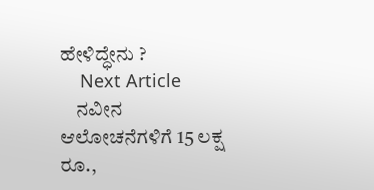ಹೇಳಿದ್ಧೇನು ?
    Next Article
    ನವೀನ ಆಲೋಚನೆಗಳಿಗೆ 15 ಲಕ್ಷ ರೂ.,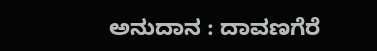ಅನುದಾನ : ದಾವಣಗೆರೆ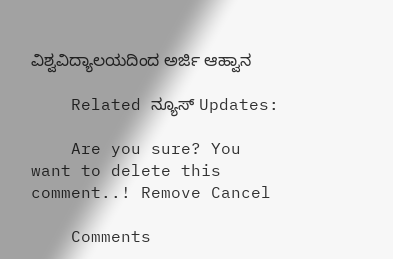ವಿಶ್ವವಿದ್ಯಾಲಯದಿಂದ ಅರ್ಜಿ ಆಹ್ವಾನ

    Related ನ್ಯೂಸ್ Updates:

    Are you sure? You want to delete this comment..! Remove Cancel

    Comments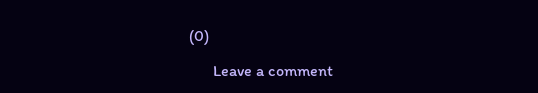(0)

      Leave a comment